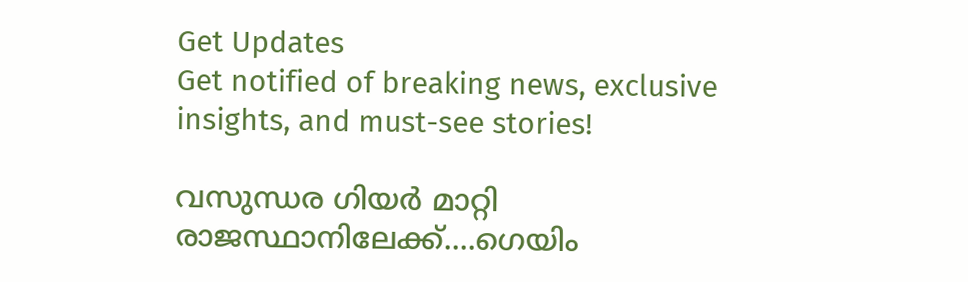Get Updates
Get notified of breaking news, exclusive insights, and must-see stories!

വസുന്ധര ഗിയര്‍ മാറ്റി രാജസ്ഥാനിലേക്ക്....ഗെയിം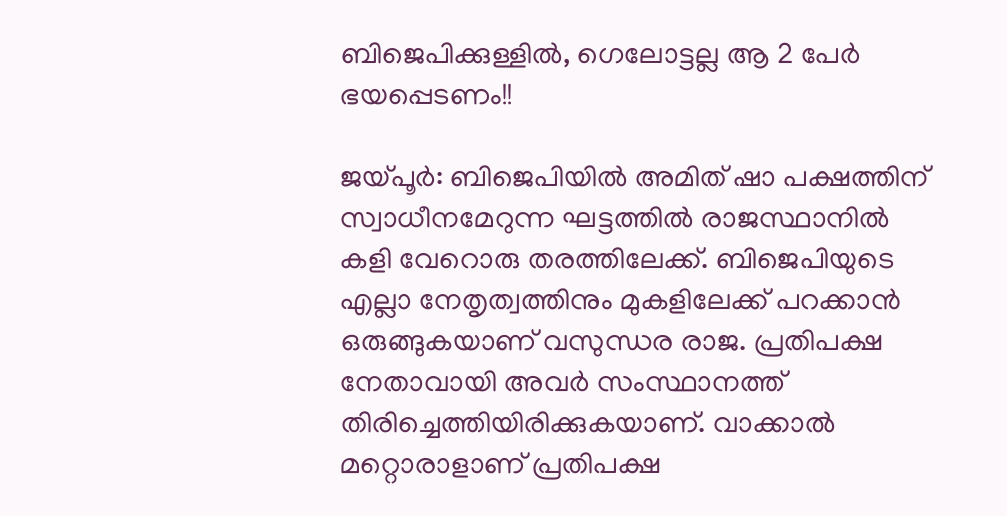ബിജെപിക്കുള്ളില്‍, ഗെലോട്ടല്ല ആ 2 പേര്‍ ഭയപ്പെടണം!!

ജയ്പൂര്‍: ബിജെപിയില്‍ അമിത് ഷാ പക്ഷത്തിന് സ്വാധീനമേറുന്ന ഘട്ടത്തില്‍ രാജസ്ഥാനില്‍ കളി വേറൊരു തരത്തിലേക്ക്. ബിജെപിയുടെ എല്ലാ നേതൃത്വത്തിനും മുകളിലേക്ക് പറക്കാന്‍ ഒരുങ്ങുകയാണ് വസുന്ധര രാജ. പ്രതിപക്ഷ നേതാവായി അവര്‍ സംസ്ഥാനത്ത് തിരിച്ചെത്തിയിരിക്കുകയാണ്. വാക്കാല്‍ മറ്റൊരാളാണ് പ്രതിപക്ഷ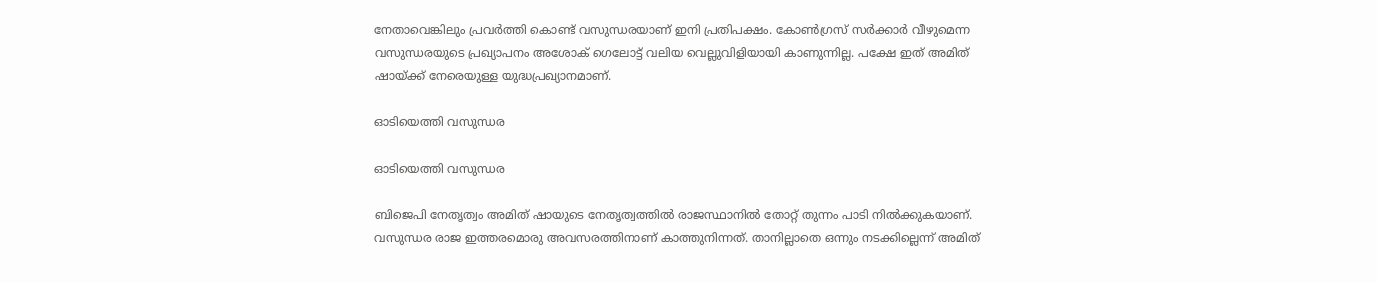നേതാവെങ്കിലും പ്രവര്‍ത്തി കൊണ്ട് വസുന്ധരയാണ് ഇനി പ്രതിപക്ഷം. കോണ്‍ഗ്രസ് സര്‍ക്കാര്‍ വീഴുമെന്ന വസുന്ധരയുടെ പ്രഖ്യാപനം അശോക് ഗെലോട്ട് വലിയ വെല്ലുവിളിയായി കാണുന്നില്ല. പക്ഷേ ഇത് അമിത് ഷായ്ക്ക് നേരെയുള്ള യുദ്ധപ്രഖ്യാനമാണ്.

ഓടിയെത്തി വസുന്ധര

ഓടിയെത്തി വസുന്ധര

ബിജെപി നേതൃത്വം അമിത് ഷായുടെ നേതൃത്വത്തില്‍ രാജസ്ഥാനില്‍ തോറ്റ് തുന്നം പാടി നില്‍ക്കുകയാണ്. വസുന്ധര രാജ ഇത്തരമൊരു അവസരത്തിനാണ് കാത്തുനിന്നത്. താനില്ലാതെ ഒന്നും നടക്കില്ലെന്ന് അമിത്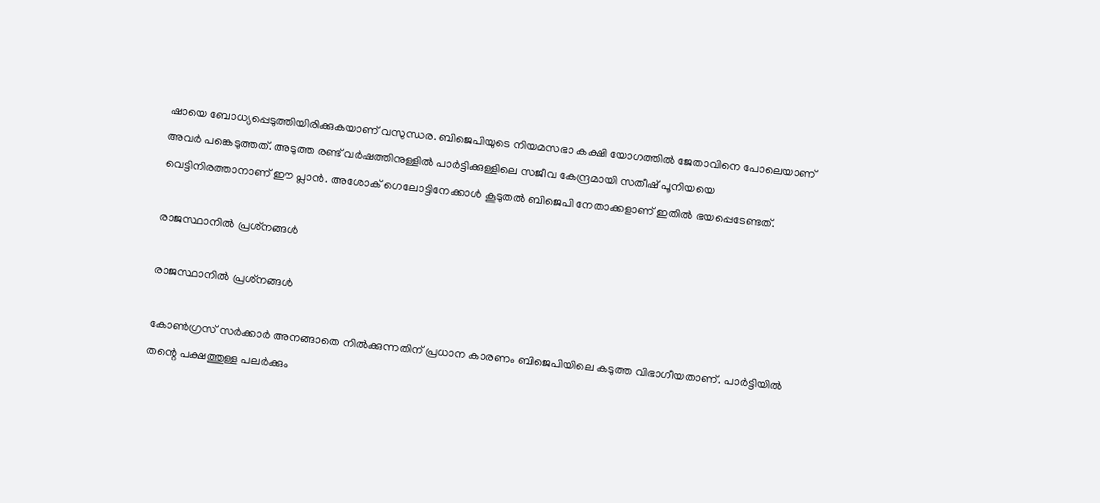ഷായെ ബോധ്യപ്പെടുത്തിയിരിക്കുകയാണ് വസുന്ധര. ബിജെപിയുടെ നിയമസഭാ കക്ഷി യോഗത്തില്‍ ജേതാവിനെ പോലെയാണ് അവര്‍ പങ്കെടുത്തത്. അടുത്ത രണ്ട് വര്‍ഷത്തിനുള്ളില്‍ പാര്‍ട്ടിക്കുള്ളിലെ സജീവ കേന്ദ്രമായി സതീഷ് പൂനിയയെ വെട്ടിനിരത്താനാണ് ഈ പ്ലാന്‍. അശോക് ഗെലോട്ടിനേക്കാള്‍ കൂടുതല്‍ ബിജെപി നേതാക്കളാണ് ഇതില്‍ ഭയപ്പെടേണ്ടത്.

രാജസ്ഥാനില്‍ പ്രശ്‌നങ്ങള്‍

രാജസ്ഥാനില്‍ പ്രശ്‌നങ്ങള്‍

കോണ്‍ഗ്രസ് സര്‍ക്കാര്‍ അനങ്ങാതെ നില്‍ക്കുന്നതിന് പ്രധാന കാരണം ബിജെപിയിലെ കടുത്ത വിഭാഗീയതാണ്. പാര്‍ട്ടിയില്‍ തന്റെ പക്ഷത്തുള്ള പലര്‍ക്കും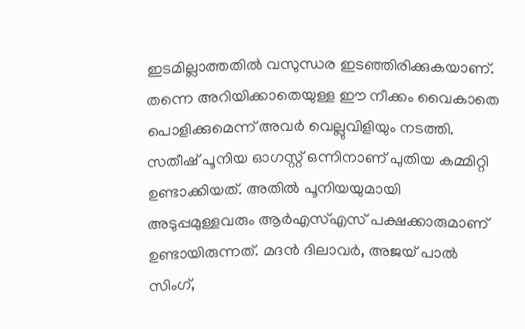ഇടമില്ലാത്തതില്‍ വസുന്ധര ഇടഞ്ഞിരിക്കുകയാണ്. തന്നെ അറിയിക്കാതെയുള്ള ഈ നീക്കം വൈകാതെ പൊളിക്കുമെന്ന് അവര്‍ വെല്ലുവിളിയും നടത്തി. സതീഷ് പൂനിയ ഓഗസ്റ്റ് ഒന്നിനാണ് പുതിയ കമ്മിറ്റി ഉണ്ടാക്കിയത്. അതില്‍ പൂനിയയുമായി അടുപ്പമുള്ളവരും ആര്‍എസ്എസ് പക്ഷക്കാരുമാണ് ഉണ്ടായിരുന്നത്. മദന്‍ ദിലാവര്‍, അജയ് പാല്‍ സിംഗ്,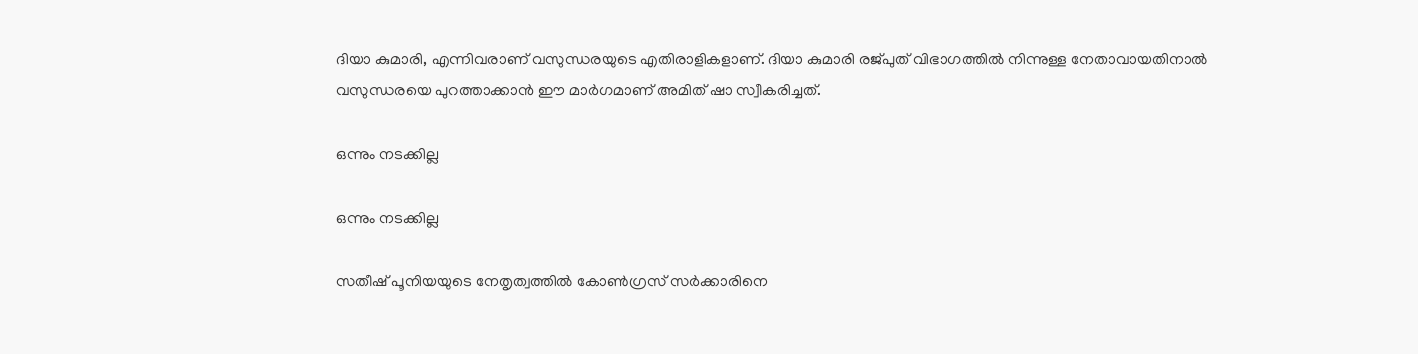ദിയാ കുമാരി, എന്നിവരാണ് വസുന്ധരയുടെ എതിരാളികളാണ്. ദിയാ കുമാരി രജ്പുത് വിഭാഗത്തില്‍ നിന്നുള്ള നേതാവായതിനാല്‍ വസുന്ധരയെ പുറത്താക്കാന്‍ ഈ മാര്‍ഗമാണ് അമിത് ഷാ സ്വീകരിച്ചത്.

ഒന്നും നടക്കില്ല

ഒന്നും നടക്കില്ല

സതീഷ് പൂനിയയുടെ നേതൃത്വത്തില്‍ കോണ്‍ഗ്രസ് സര്‍ക്കാരിനെ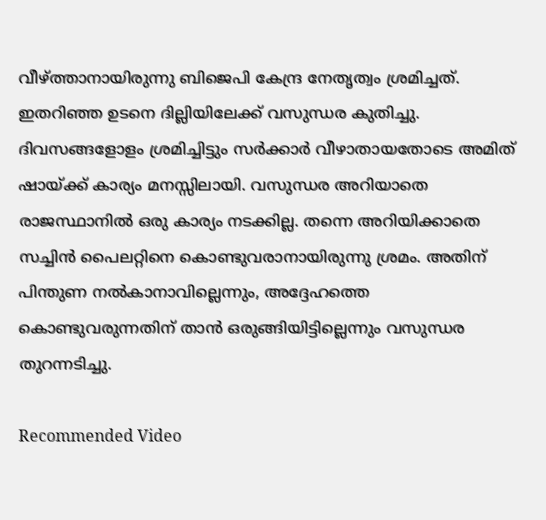വീഴ്ത്താനായിരുന്നു ബിജെപി കേന്ദ്ര നേതൃത്വം ശ്രമിച്ചത്. ഇതറിഞ്ഞ ഉടനെ ദില്ലിയിലേക്ക് വസുന്ധര കുതിച്ചു. ദിവസങ്ങളോളം ശ്രമിച്ചിട്ടും സര്‍ക്കാര്‍ വീഴാതായതോടെ അമിത് ഷായ്ക്ക് കാര്യം മനസ്സിലായി. വസുന്ധര അറിയാതെ രാജസ്ഥാനില്‍ ഒരു കാര്യം നടക്കില്ല. തന്നെ അറിയിക്കാതെ സച്ചിന്‍ പൈലറ്റിനെ കൊണ്ടുവരാനായിരുന്നു ശ്രമം. അതിന് പിന്തുണ നല്‍കാനാവില്ലെന്നും, അദ്ദേഹത്തെ കൊണ്ടുവരുന്നതിന് താന്‍ ഒരുങ്ങിയിട്ടില്ലെന്നും വസുന്ധര തുറന്നടിച്ചു.

Recommended Video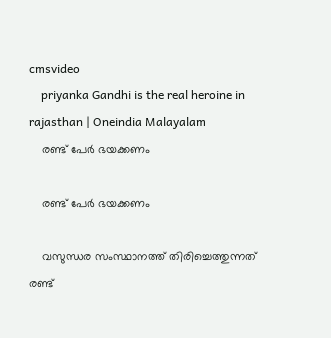cmsvideo
    priyanka Gandhi is the real heroine in rajasthan | Oneindia Malayalam
    രണ്ട് പേര്‍ ഭയക്കണം

    രണ്ട് പേര്‍ ഭയക്കണം

    വസുന്ധര സംസ്ഥാനത്ത് തിരിച്ചെത്തുന്നത് രണ്ട്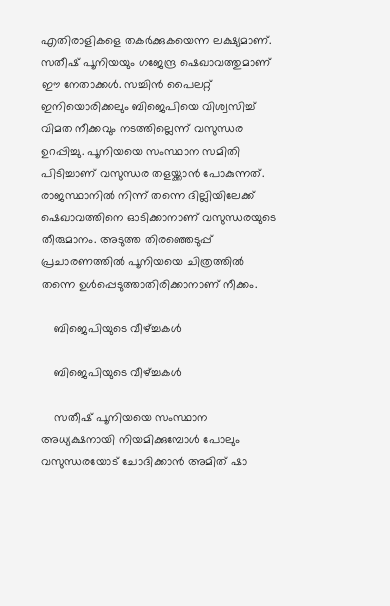എതിരാളികളെ തകര്‍ക്കുകയെന്ന ലക്ഷ്യമാണ്. സതീഷ് പൂനിയയും ഗജേന്ദ്ര ഷെഖാവത്തുമാണ് ഈ നേതാക്കള്‍. സച്ചിന്‍ പൈലറ്റ് ഇനിയൊരിക്കലും ബിജെപിയെ വിശ്വസിച്ച് വിമത നീക്കവും നടത്തില്ലെന്ന് വസുന്ധര ഉറപ്പിച്ചു. പൂനിയയെ സംസ്ഥാന സമിതി പിടിച്ചാണ് വസുന്ധര തളയ്ക്കാന്‍ പോകുന്നത്. രാജസ്ഥാനില്‍ നിന്ന് തന്നെ ദില്ലിയിലേക്ക് ഷെഖാവത്തിനെ ഓടിക്കാനാണ് വസുന്ധരയുടെ തീരുമാനം. അടുത്ത തിരഞ്ഞെടുപ്പ് പ്രചാരണത്തില്‍ പൂനിയയെ ചിത്രത്തില്‍ തന്നെ ഉള്‍പ്പെടുത്താതിരിക്കാനാണ് നീക്കം.

    ബിജെപിയുടെ വീഴ്ച്ചകള്‍

    ബിജെപിയുടെ വീഴ്ച്ചകള്‍

    സതീഷ് പൂനിയയെ സംസ്ഥാന അധ്യക്ഷനായി നിയമിക്കുമ്പോള്‍ പോലും വസുന്ധരയോട് ചോദിക്കാന്‍ അമിത് ഷാ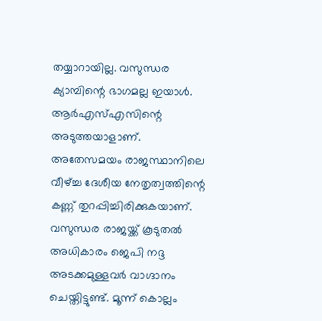തയ്യാറായില്ല. വസുന്ധര ക്യാമ്പിന്റെ ഭാഗമല്ല ഇയാള്‍. ആര്‍എസ്എസിന്റെ അടുത്തയാളാണ്. അതേസമയം രാജസ്ഥാനിലെ വീഴ്ച്ച ദേശീയ നേതൃത്വത്തിന്റെ കണ്ണ് തുറപ്പിച്ചിരിക്കുകയാണ്. വസുന്ധര രാജയ്ക്ക് കൂടുതല്‍ അധികാരം ജെപി നദ്ദ അടക്കമുള്ളവര്‍ വാഗ്ദാനം ചെയ്തിട്ടുണ്ട്. മൂന്ന് കൊല്ലം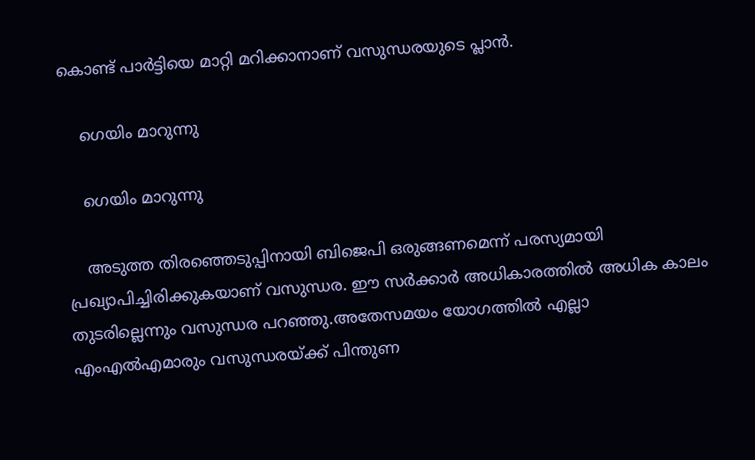കൊണ്ട് പാര്‍ട്ടിയെ മാറ്റി മറിക്കാനാണ് വസുന്ധരയുടെ പ്ലാന്‍.

    ഗെയിം മാറുന്നു

    ഗെയിം മാറുന്നു

    അടുത്ത തിരഞ്ഞെടുപ്പിനായി ബിജെപി ഒരുങ്ങണമെന്ന് പരസ്യമായി പ്രഖ്യാപിച്ചിരിക്കുകയാണ് വസുന്ധര. ഈ സര്‍ക്കാര്‍ അധികാരത്തില്‍ അധിക കാലം തുടരില്ലെന്നും വസുന്ധര പറഞ്ഞു.അതേസമയം യോഗത്തില്‍ എല്ലാ എംഎല്‍എമാരും വസുന്ധരയ്ക്ക് പിന്തുണ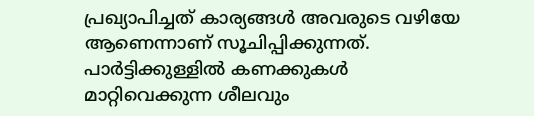പ്രഖ്യാപിച്ചത് കാര്യങ്ങള്‍ അവരുടെ വഴിയേ ആണെന്നാണ് സൂചിപ്പിക്കുന്നത്. പാര്‍ട്ടിക്കുള്ളില്‍ കണക്കുകള്‍ മാറ്റിവെക്കുന്ന ശീലവും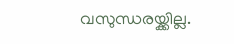വസുന്ധരയ്ക്കില്ല.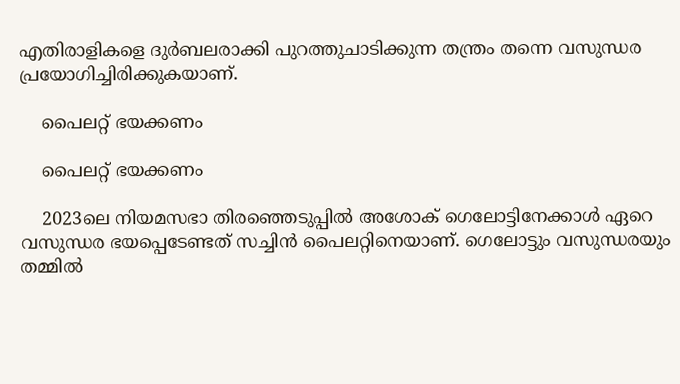എതിരാളികളെ ദുര്‍ബലരാക്കി പുറത്തുചാടിക്കുന്ന തന്ത്രം തന്നെ വസുന്ധര പ്രയോഗിച്ചിരിക്കുകയാണ്.

    പൈലറ്റ് ഭയക്കണം

    പൈലറ്റ് ഭയക്കണം

    2023ലെ നിയമസഭാ തിരഞ്ഞെടുപ്പില്‍ അശോക് ഗെലോട്ടിനേക്കാള്‍ ഏറെ വസുന്ധര ഭയപ്പെടേണ്ടത് സച്ചിന്‍ പൈലറ്റിനെയാണ്. ഗെലോട്ടും വസുന്ധരയും തമ്മില്‍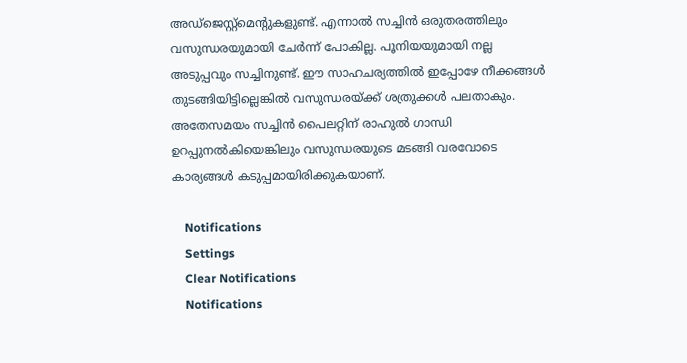അഡ്‌ജെസ്റ്റ്‌മെന്റുകളുണ്ട്. എന്നാല്‍ സച്ചിന്‍ ഒരുതരത്തിലും വസുന്ധരയുമായി ചേര്‍ന്ന് പോകില്ല. പൂനിയയുമായി നല്ല അടുപ്പവും സച്ചിനുണ്ട്. ഈ സാഹചര്യത്തില്‍ ഇപ്പോഴേ നീക്കങ്ങള്‍ തുടങ്ങിയിട്ടില്ലെങ്കില്‍ വസുന്ധരയ്ക്ക് ശത്രുക്കള്‍ പലതാകും. അതേസമയം സച്ചിന്‍ പൈലറ്റിന് രാഹുല്‍ ഗാന്ധി ഉറപ്പുനല്‍കിയെങ്കിലും വസുന്ധരയുടെ മടങ്ങി വരവോടെ കാര്യങ്ങള്‍ കടുപ്പമായിരിക്കുകയാണ്.

    Notifications
    Settings
    Clear Notifications
    Notifications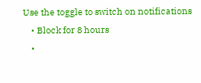Use the toggle to switch on notifications
    • Block for 8 hours
    •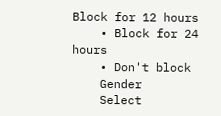Block for 12 hours
    • Block for 24 hours
    • Don't block
    Gender
    Select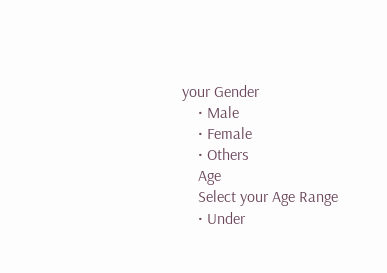your Gender
    • Male
    • Female
    • Others
    Age
    Select your Age Range
    • Under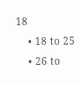18
    • 18 to 25
    • 26 to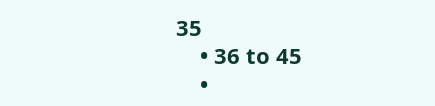35
    • 36 to 45
    •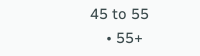45 to 55
    • 55+